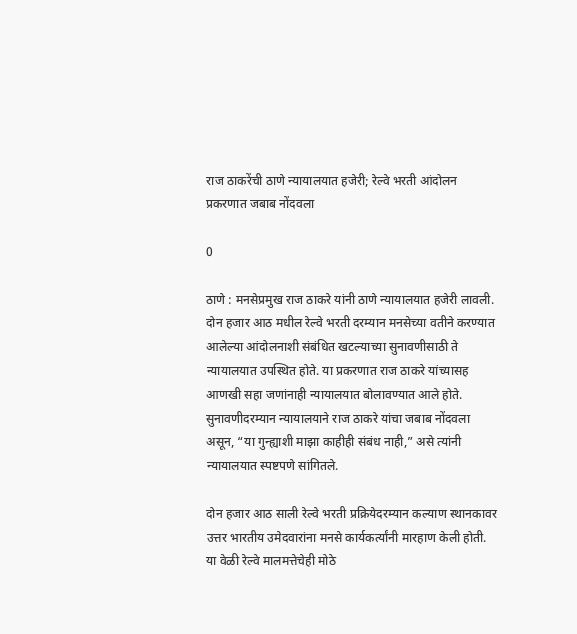राज ठाकरेंची ठाणे न्यायालयात हजेरी; रेल्वे भरती आंदोलन प्रकरणात जबाब नोंदवला

0

ठाणे : मनसेप्रमुख राज ठाकरे यांनी ठाणे न्यायालयात हजेरी लावली. दोन हजार आठ मधील रेल्वे भरती दरम्यान मनसेच्या वतीने करण्यात आलेल्या आंदोलनाशी संबंधित खटल्याच्या सुनावणीसाठी ते न्यायालयात उपस्थित होते. या प्रकरणात राज ठाकरे यांच्यासह आणखी सहा जणांनाही न्यायालयात बोलावण्यात आले होते. सुनावणीदरम्यान न्यायालयाने राज ठाकरे यांचा जबाब नोंदवला असून, “या गुन्ह्याशी माझा काहीही संबंध नाही,” असे त्यांनी न्यायालयात स्पष्टपणे सांगितले.

दोन हजार आठ साली रेल्वे भरती प्रक्रियेदरम्यान कल्याण स्थानकावर उत्तर भारतीय उमेदवारांना मनसे कार्यकर्त्यांनी मारहाण केली होती. या वेळी रेल्वे मालमत्तेचेही मोठे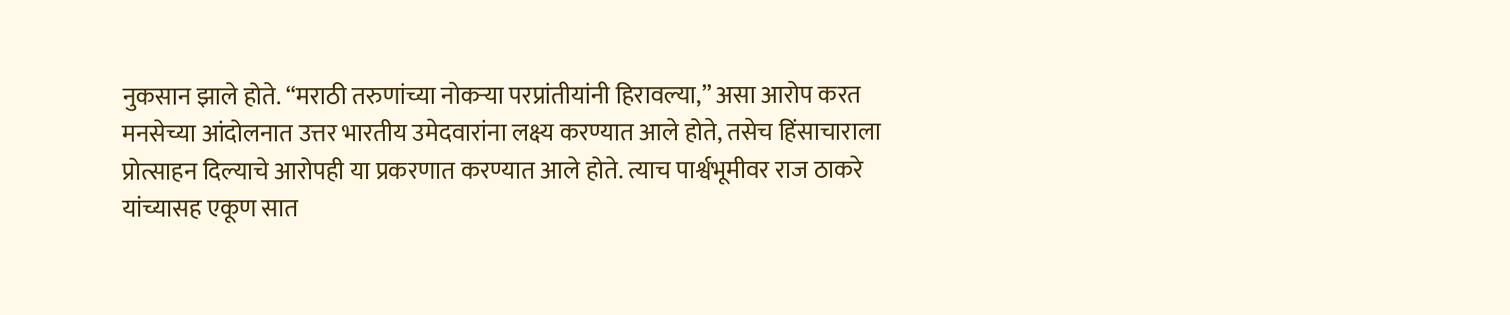नुकसान झाले होते. “मराठी तरुणांच्या नोकऱ्या परप्रांतीयांनी हिरावल्या,” असा आरोप करत मनसेच्या आंदोलनात उत्तर भारतीय उमेदवारांना लक्ष्य करण्यात आले होते, तसेच हिंसाचाराला प्रोत्साहन दिल्याचे आरोपही या प्रकरणात करण्यात आले होते. त्याच पार्श्वभूमीवर राज ठाकरे यांच्यासह एकूण सात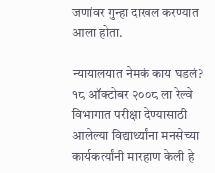जणांवर गुन्हा दाखल करण्यात आला होता.

न्यायालयात नेमकं काय घडलं?
१८ ऑक्टोबर २००८ ला रेल्वे विभागात परीक्षा देण्यासाठी आलेल्या विद्यार्थ्यांना मनसेच्या कार्यकर्त्यांनी मारहाण केली हे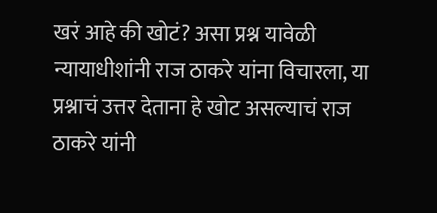खरं आहे की खोटं? असा प्रश्न यावेळी न्यायाधीशांनी राज ठाकरे यांना विचारला, या प्रश्नाचं उत्तर देताना हे खोट असल्याचं राज ठाकरे यांनी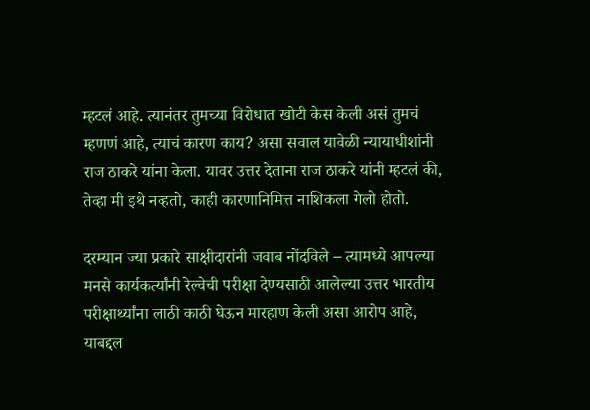म्हटलं आहे. त्यानंतर तुमच्या विरोधात खोटी केस केली असं तुमचं म्हणणं आहे, त्याचं कारण काय? असा सवाल यावेळी न्यायाधीशांनी राज ठाकरे यांना केला. यावर उत्तर देताना राज ठाकरे यांनी म्हटलं की, तेव्हा मी इथे नव्हतो, काही कारणानिमित्त नाशिकला गेलो होतो.

दरम्यान ज्या प्रकारे साक्षीदारांनी जवाब नोंदविले – त्यामध्ये आपल्या मनसे कार्यकर्त्यांनी रेल्वेची परीक्षा देण्यसाठी आलेल्या उत्तर भारतीय परीक्षार्थ्यांना लाठी काठी घेऊन मारहाण केली असा आरोप आहे, याबद्दल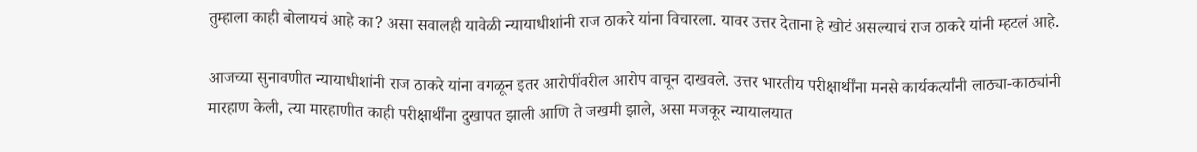तुम्हाला काही बोलायचं आहे का? असा सवालही यावेळी न्यायाधीशांनी राज ठाकरे यांना विचारला. यावर उत्तर देताना हे खोटं असल्याचं राज ठाकरे यांनी म्हटलं आहे.

आजच्या सुनावणीत न्यायाधीशांनी राज ठाकरे यांना वगळून इतर आरोपींवरील आरोप वाचून दाखवले. उत्तर भारतीय परीक्षार्थींना मनसे कार्यकर्त्यांनी लाठ्या-काठ्यांनी मारहाण केली, त्या मारहाणीत काही परीक्षार्थींना दुखापत झाली आणि ते जखमी झाले, असा मजकूर न्यायालयात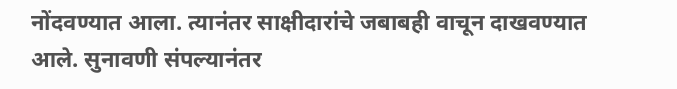नोंदवण्यात आला. त्यानंतर साक्षीदारांचे जबाबही वाचून दाखवण्यात आले. सुनावणी संपल्यानंतर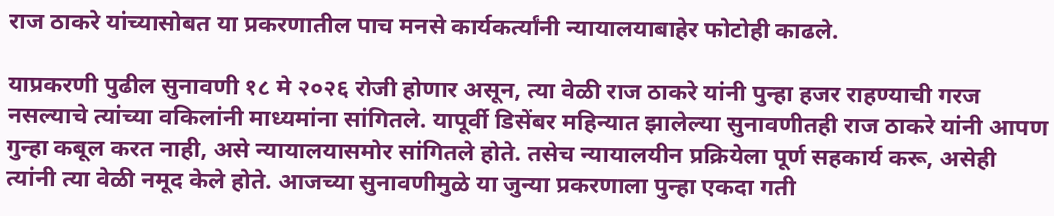राज ठाकरे यांच्यासोबत या प्रकरणातील पाच मनसे कार्यकर्त्यांनी न्यायालयाबाहेर फोटोही काढले.

याप्रकरणी पुढील सुनावणी १८ मे २०२६ रोजी होणार असून, त्या वेळी राज ठाकरे यांनी पुन्हा हजर राहण्याची गरज नसल्याचे त्यांच्या वकिलांनी माध्यमांना सांगितले. यापूर्वी डिसेंबर महिन्यात झालेल्या सुनावणीतही राज ठाकरे यांनी आपण गुन्हा कबूल करत नाही, असे न्यायालयासमोर सांगितले होते. तसेच न्यायालयीन प्रक्रियेला पूर्ण सहकार्य करू, असेही त्यांनी त्या वेळी नमूद केले होते. आजच्या सुनावणीमुळे या जुन्या प्रकरणाला पुन्हा एकदा गती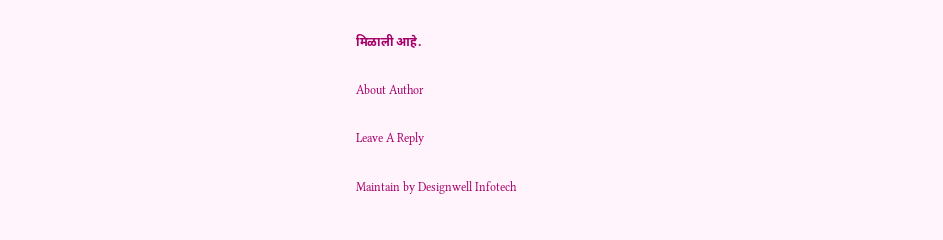मिळाली आहे.

About Author

Leave A Reply

Maintain by Designwell Infotech